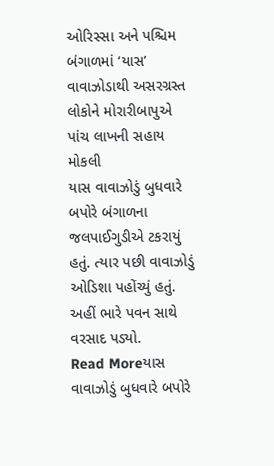ઓરિસ્સા અને પશ્ચિમ બંગાળમાં ‘યાસ’ વાવાઝોડાથી અસરગ્રસ્ત લોકોને મોરારીબાપુએ પાંચ લાખની સહાય મોકલી
યાસ વાવાઝોડું બુધવારે બપોરે બંગાળના જલપાઈગુડીએ ટકરાયું હતું. ત્યાર પછી વાવાઝોડું ઓડિશા પહોંચ્યું હતું. અહીં ભારે પવન સાથે વરસાદ પડ્યો.
Read Moreયાસ વાવાઝોડું બુધવારે બપોરે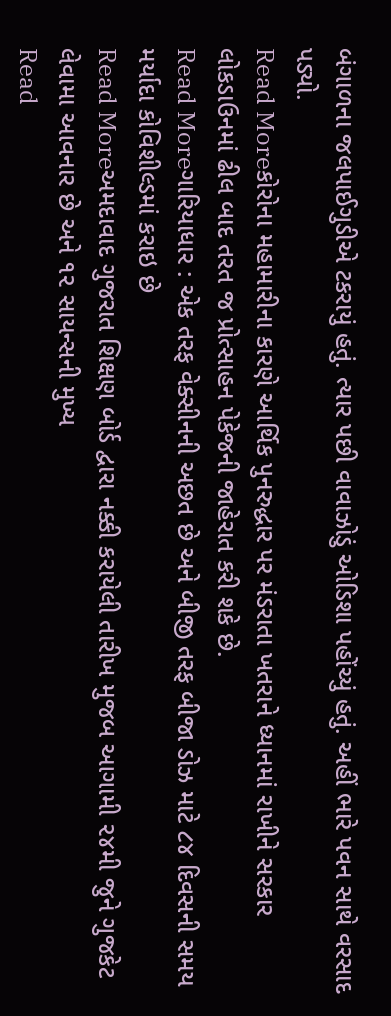બંગાળના જલપાઈગુડીએ ટકરાયું હતું. ત્યાર પછી વાવાઝોડું ઓડિશા પહોંચ્યું હતું. અહીં ભારે પવન સાથે વરસાદ પડ્યો.
Read Moreકોરોના મહામારીના કારણે આર્થિક પુનરુદ્ધાર પર મંડરાતા ખતરાને ધ્યાનમાં રાખીને સરકાર લોકડાઉનમાં ઢીલ બાદ તરત જ પ્રોત્સાહન પેકેજની જાહેરાત કરી શકે છે.
Read Moreગારિયાધાર : એક તરફ વેક્સીનની અછત છે અને બીજી તરફ બીજા ડોઝ માટે ૮૪ દિવસની સમય મર્યાદા કોવિશીલ્ડમાં કરાઇ છે
Read Moreઅમદાવાદ ગુજરાત શિક્ષણ બોર્ડ દ્વારા નક્કી કરાયેલી તારીખ મુજબ આગામી ૨૪મી જુને ગુજકેટ લેવામા આવનાર છે અને ૧૨ સાયન્સની મુખ્ય
Read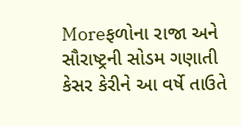Moreફળોના રાજા અને સૌરાષ્ટ્રની સોડમ ગણાતી કેસર કેરીને આ વર્ષે તાઉતે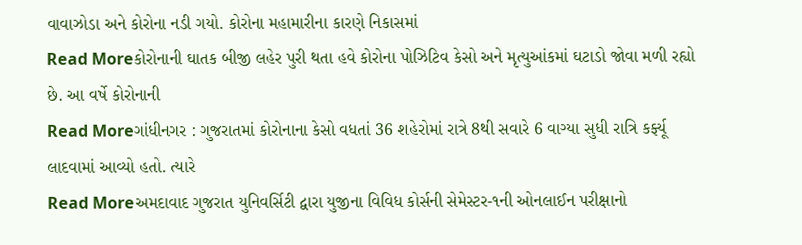વાવાઝોડા અને કોરોના નડી ગયો. કોરોના મહામારીના કારણે નિકાસમાં
Read Moreકોરોનાની ઘાતક બીજી લહેર પુરી થતા હવે કોરોના પોઝિટિવ કેસો અને મૃત્યુઆંકમાં ઘટાડો જોવા મળી રહ્યો છે. આ વર્ષે કોરોનાની
Read Moreગાંધીનગર : ગુજરાતમાં કોરોનાના કેસો વધતાં 36 શહેરોમાં રાત્રે 8થી સવારે 6 વાગ્યા સુધી રાત્રિ કર્ફ્યૂ લાદવામાં આવ્યો હતો. ત્યારે
Read Moreઅમદાવાદ ગુજરાત યુનિવર્સિટી દ્વારા યુજીના વિવિધ કોર્સની સેમેસ્ટર-૧ની ઓનલાઈન પરીક્ષાનો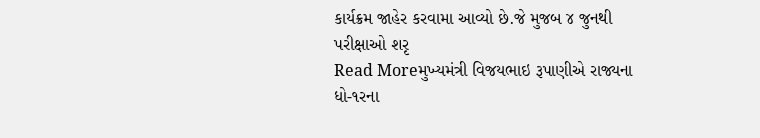કાર્યક્રમ જાહેર કરવામા આવ્યો છે.જે મુજબ ૪ જુનથી પરીક્ષાઓ શરૃ
Read Moreમુખ્યમંત્રી વિજયભાઇ રૂપાણીએ રાજ્યના ધો-૧રના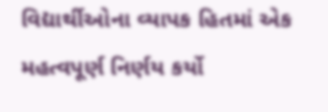વિદ્યાર્થીઓના વ્યાપક હિતમાં એક મહત્વપૂર્ણ નિર્ણય કર્યો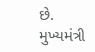છે. મુખ્યમંત્રી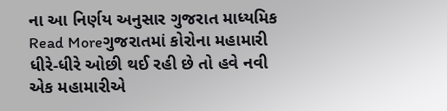ના આ નિર્ણય અનુસાર ગુજરાત માધ્યમિક
Read Moreગુજરાતમાં કોરોના મહામારી ધીરે-ધીરે ઓછી થઈ રહી છે તો હવે નવી એક મહામારીએ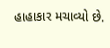હાહાકાર મચાવ્યો છે.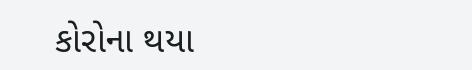કોરોના થયા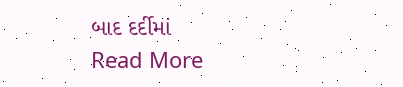બાદ દર્દીમાં
Read More